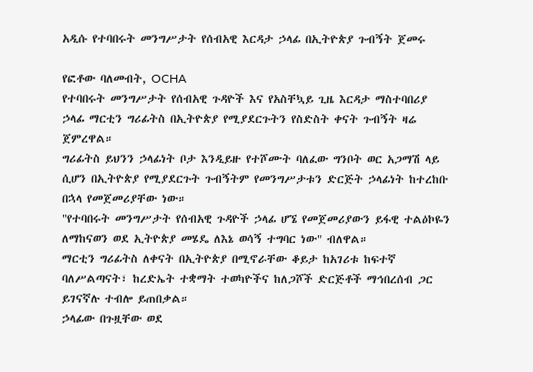አዲሱ የተባበሩት መንግሥታት የሰብአዊ እርዳታ ኃላፊ በኢትዮጵያ ጉብኝት ጀመሩ

የፎቶው ባለመብት, OCHA
የተባበሩት መንግሥታት የሰብአዊ ጉዳዮች እና የአስቸኳይ ጊዜ እርዳታ ማስተባበሪያ ኃላፊ ማርቲን ግሪፊትስ በኢትዮጵያ የሚያደርጉትን የስድስት ቀናት ጉብኝት ዛሬ ጀምረዋል።
ግሪፊትስ ይህንን ኃላፊነት ቦታ እንዲይዙ የተሾሙት ባለፈው ግንቦት ወር አጋማሽ ላይ ሲሆን በኢትዮጵያ የሚያደርጉት ጉብኝትም የመንግሥታቱን ድርጅት ኃላፊነት ከተረከቡ በኋላ የመጀመሪያቸው ነው።
"የተባበሩት መንግሥታት የሰብአዊ ጉዳዮች ኃላፊ ሆኜ የመጀመሪያውን ይፋዊ ተልዕኮዬን ለማከናወን ወደ ኢትዮጵያ መሄዴ ለእኔ ወሳኝ ተግባር ነው" ብለዋል።
ማርቲን ግሪፊትስ ለቀናት በኢትዮጵያ በሚኖራቸው ቆይታ ከአገሪቱ ከፍተኛ ባለሥልጣናት፣ ከረድኤት ተቋማት ተወካዮችና ከለጋሾች ድርጅቶች ማኅበረሰብ ጋር ይገናኛሉ ተብሎ ይጠበቃል።
ኃላፊው በጉዟቸው ወደ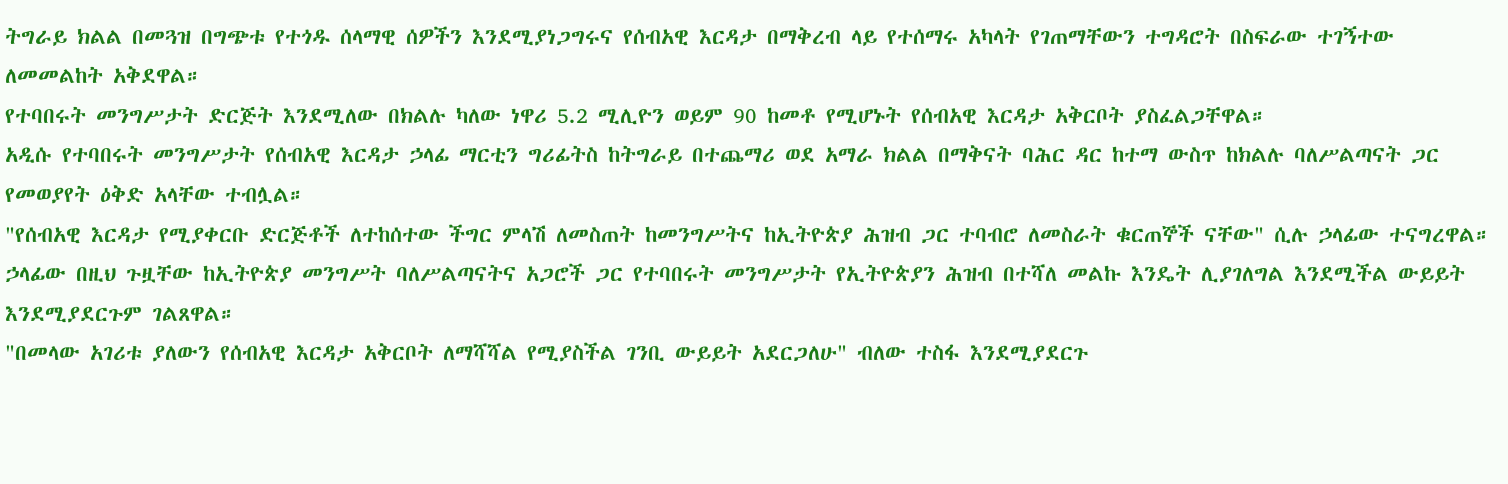ትግራይ ክልል በመጓዝ በግጭቱ የተጎዱ ሰላማዊ ሰዎችን እንደሚያነጋግሩና የሰብአዊ እርዳታ በማቅረብ ላይ የተሰማሩ አካላት የገጠማቸውን ተግዳሮት በስፍራው ተገኝተው ለመመልከት አቅደዋል።
የተባበሩት መንግሥታት ድርጅት እንደሚለው በክልሉ ካለው ነዋሪ 5.2 ሚሊዮን ወይም 90 ከመቶ የሚሆኑት የሰብአዊ እርዳታ አቅርቦት ያስፈልጋቸዋል።
አዲሱ የተባበሩት መንግሥታት የሰብአዊ እርዳታ ኃላፊ ማርቲን ግሪፊትስ ከትግራይ በተጨማሪ ወደ አማራ ክልል በማቅናት ባሕር ዳር ከተማ ውስጥ ከክልሉ ባለሥልጣናት ጋር የመወያየት ዕቅድ አላቸው ተብሏል።
"የሰብአዊ እርዳታ የሚያቀርቡ ድርጅቶች ለተከሰተው ችግር ምላሽ ለመስጠት ከመንግሥትና ከኢትዮጵያ ሕዝብ ጋር ተባብሮ ለመስራት ቁርጠኞች ናቸው" ሲሉ ኃላፊው ተናግረዋል።
ኃላፊው በዚህ ጉዟቸው ከኢትዮጵያ መንግሥት ባለሥልጣናትና አጋሮች ጋር የተባበሩት መንግሥታት የኢትዮጵያን ሕዝብ በተሻለ መልኩ እንዴት ሊያገለግል እንደሚችል ውይይት እንደሚያደርጉም ገልጸዋል።
"በመላው አገሪቱ ያለውን የሰብአዊ እርዳታ አቅርቦት ለማሻሻል የሚያስችል ገንቢ ውይይት አደርጋለሁ" ብለው ተስፋ እንደሚያደርጉ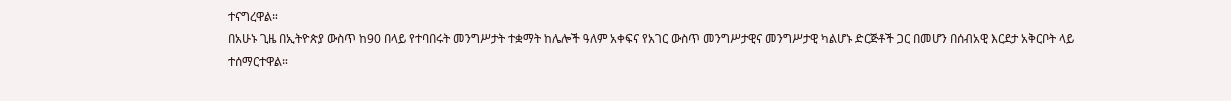ተናግረዋል።
በአሁኑ ጊዜ በኢትዮጵያ ውስጥ ከ90 በላይ የተባበሩት መንግሥታት ተቋማት ከሌሎች ዓለም አቀፍና የአገር ውስጥ መንግሥታዊና መንግሥታዊ ካልሆኑ ድርጅቶች ጋር በመሆን በሰብአዊ እርደታ አቅርቦት ላይ ተሰማርተዋል።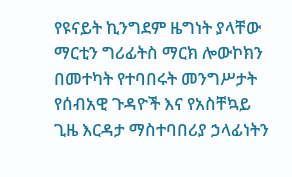የዩናይት ኪንግደም ዜግነት ያላቸው ማርቲን ግሪፊትስ ማርክ ሎውኮክን በመተካት የተባበሩት መንግሥታት የሰብአዊ ጉዳዮች እና የአስቸኳይ ጊዜ እርዳታ ማስተባበሪያ ኃላፊነትን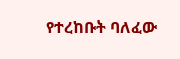የተረከቡት ባለፈው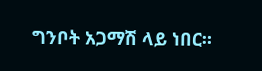ግንቦት አጋማሽ ላይ ነበር።